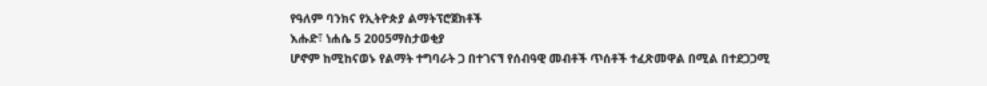የዓለም ባንክና የኢትዮጵያ ልማትፕሮጀክቶች
እሑድ፣ ነሐሴ 5 2005ማስታወቂያ
ሆኖም ከሚከናወኑ የልማት ተግባራት ጋ በተገናኘ የሰብዓዊ መብቶች ጥሰቶች ተፈጽመዋል በሚል በተደጋጋሚ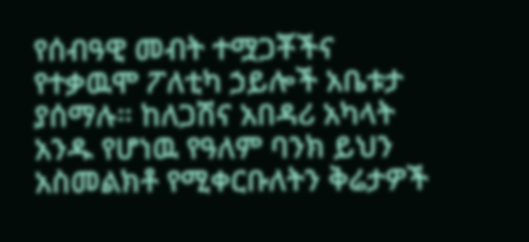የሰብዓዊ መብት ተሟጋቾችና የተቃዉሞ ፖለቲካ ኃይሎች አቤቱታ ያሰማሉ። ከለጋሽና አበዳሪ አካላት አንዱ የሆነዉ የዓለም ባንክ ይህን አስመልክቶ የሚቀርቡለትን ቅሬታዎች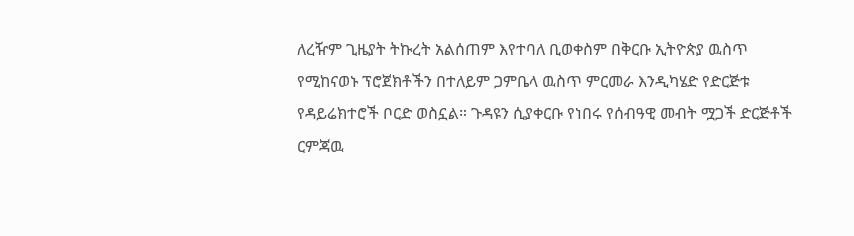ለረዥም ጊዜያት ትኩረት አልሰጠም እየተባለ ቢወቀስም በቅርቡ ኢትዮጵያ ዉስጥ የሚከናወኑ ፕሮጀክቶችን በተለይም ጋምቤላ ዉስጥ ምርመራ እንዲካሄድ የድርጅቱ የዳይሬክተሮች ቦርድ ወስኗል። ጉዳዩን ሲያቀርቡ የነበሩ የሰብዓዊ መብት ሟጋች ድርጅቶች ርምጃዉ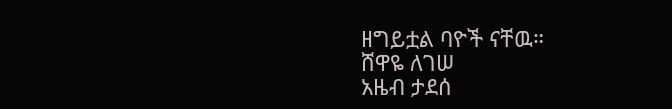ዘግይቷል ባዮች ናቸዉ።
ሸዋዬ ለገሠ
አዜብ ታደሰ